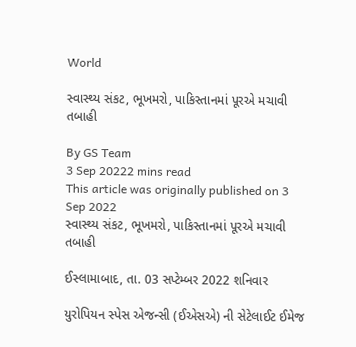World

સ્વાસ્થ્ય સંકટ, ભૂખમરો, પાકિસ્તાનમાં પૂરએ મચાવી તબાહી

By GS Team
3 Sep 20222 mins read
This article was originally published on 3 Sep 2022
સ્વાસ્થ્ય સંકટ, ભૂખમરો, પાકિસ્તાનમાં પૂરએ મચાવી તબાહી

ઈસ્લામાબાદ, તા. 03 સપ્ટેમ્બર 2022 શનિવાર

યુરોપિયન સ્પેસ એજન્સી (ઈએસએ) ની સેટેલાઈટ ઈમેજ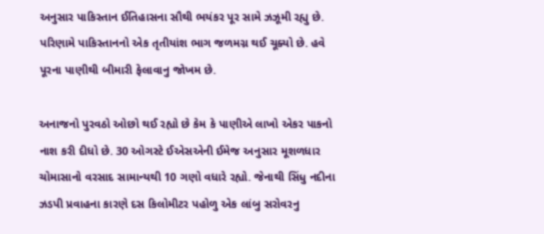અનુસાર પાકિસ્તાન ઈતિહાસના સૌથી ભયંકર પૂર સામે ઝઝૂમી રહ્યુ છે. પરિણામે પાકિસ્તાનનો એક તૃતીયાંશ ભાગ જળમગ્ન થઈ ચૂક્યો છે. હવે પૂરના પાણીથી બીમારી ફેલાવાનુ જોખમ છે.

અનાજનો પુરવઠો ઓછો થઈ રહ્યો છે કેમ કે પાણીએ લાખો એકર પાકનો નાશ કરી દીધો છે. 30 ઓગસ્ટે ઈએસએની ઈમેજ અનુસાર મૂશળધાર ચોમાસાનો વરસાદ સામાન્યથી 10 ગણો વધારે રહ્યો. જેનાથી સિંધુ નદીના ઝડપી પ્રવાહના કારણે દસ કિલોમીટર પહોળુ એક લાંબુ સરોવરનુ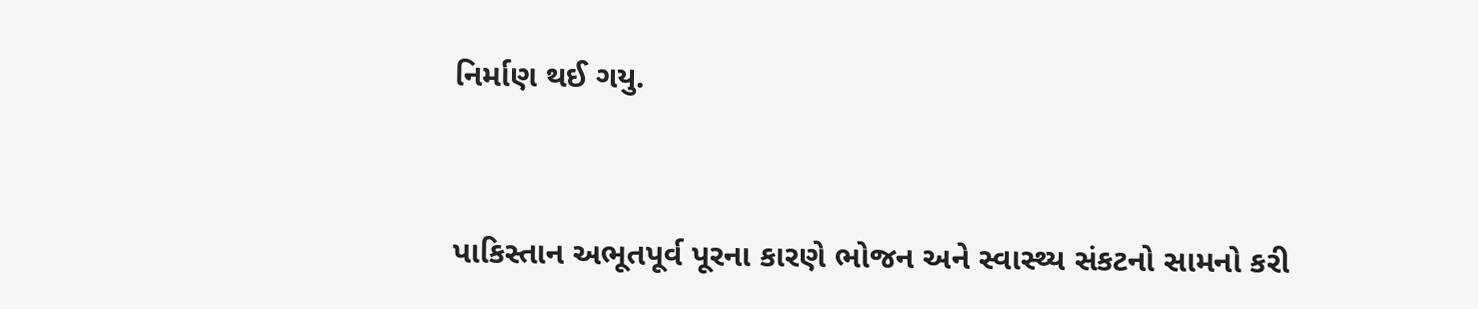નિર્માણ થઈ ગયુ.


પાકિસ્તાન અભૂતપૂર્વ પૂરના કારણે ભોજન અને સ્વાસ્થ્ય સંકટનો સામનો કરી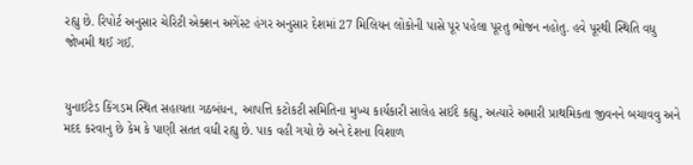રહ્યુ છે. રિપોર્ટ અનુસાર ચેરિટી એક્શન અગેંસ્ટ હંગર અનુસાર દેશમાં 27 મિલિયન લોકોની પાસે પૂર પહેલા પૂરતુ ભોજન નહોતુ. હવે પૂરથી સ્થિતિ વધુ જોખમી થઈ ગઈ.


યુનાઈટેડ કિંગડમ સ્થિત સહાયતા ગઠબંધન, આપત્તિ કટોકટી સમિતિના મુખ્ય કાર્યકારી સાલેહ સઈદે કહ્યુ, અત્યારે અમારી પ્રાથમિકતા જીવનને બચાવવુ અને મદદ કરવાનુ છે કેમ કે પાણી સતત વધી રહ્યુ છે. પાક વહી ગયો છે અને દેશના વિશાળ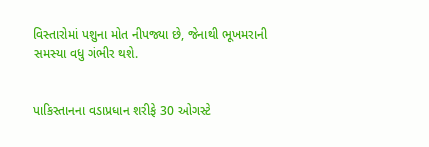વિસ્તારોમાં પશુના મોત નીપજ્યા છે, જેનાથી ભૂખમરાની સમસ્યા વધુ ગંભીર થશે.


પાકિસ્તાનના વડાપ્રધાન શરીફે 30 ઓગસ્ટે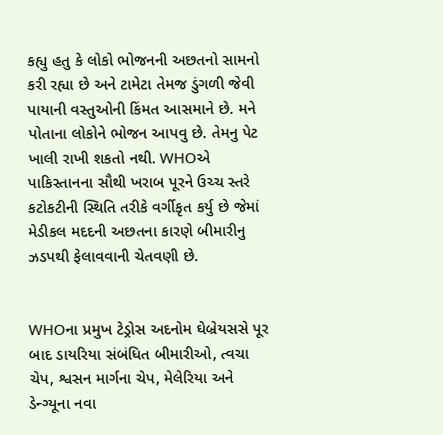કહ્યુ હતુ કે લોકો ભોજનની અછતનો સામનો કરી રહ્યા છે અને ટામેટા તેમજ ડુંગળી જેવી પાયાની વસ્તુઓની કિંમત આસમાને છે. મને પોતાના લોકોને ભોજન આપવુ છે. તેમનુ પેટ ખાલી રાખી શકતો નથી. WHOએ પાકિસ્તાનના સૌથી ખરાબ પૂરને ઉચ્ચ સ્તરે કટોકટીની સ્થિતિ તરીકે વર્ગીકૃત કર્યુ છે જેમાં મેડીકલ મદદની અછતના કારણે બીમારીનુ ઝડપથી ફેલાવવાની ચેતવણી છે.


WHOના પ્રમુખ ટેડ્રોસ અદનોમ ઘેબ્રેયસસે પૂર બાદ ડાયરિયા સંબંધિત બીમારીઓ, ત્વચા ચેપ, શ્વસન માર્ગના ચેપ, મેલેરિયા અને ડેન્ગ્યૂના નવા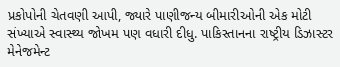પ્રકોપોની ચેતવણી આપી, જ્યારે પાણીજન્ય બીમારીઓની એક મોટી સંખ્યાએ સ્વાસ્થ્ય જોખમ પણ વધારી દીધુ. પાકિસ્તાનના રાષ્ટ્રીય ડિઝાસ્ટર મેનેજમેન્ટ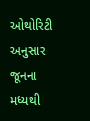ઓથોરિટી અનુસાર જૂનના મધ્યથી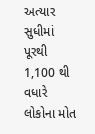અત્યાર સુધીમાં પૂરથી 1,100 થી વધારે લોકોના મોત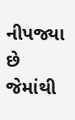નીપજ્યા છે જેમાંથી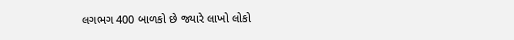લગભગ 400 બાળકો છે જ્યારે લાખો લોકો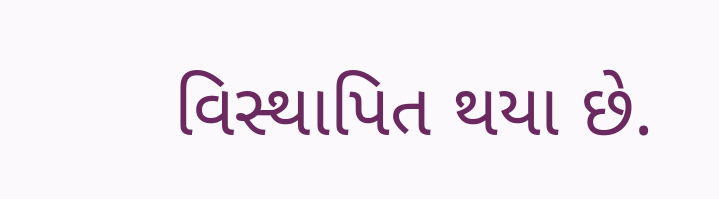વિસ્થાપિત થયા છે.